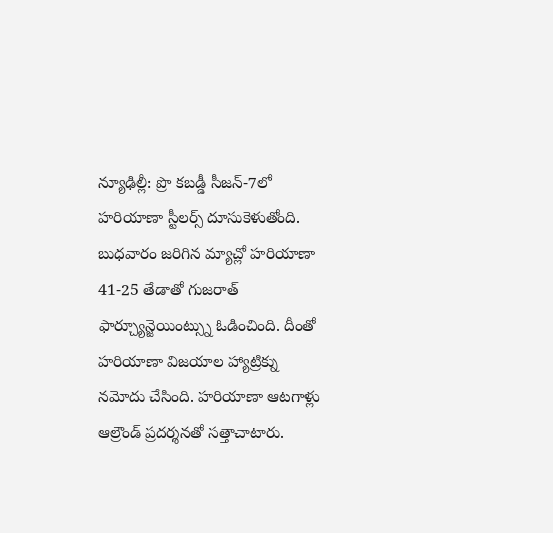న్యూఢిల్లీ: ప్రొ కబడ్డీ సీజన్-7లో హరియాణా స్టీలర్స్ దూసుకెళుతోంది. బుధవారం జరిగిన మ్యాచ్లో హరియాణా 41-25 తేడాతో గుజరాత్ ఫార్చ్యూన్జెయింట్స్ను ఓడించింది. దీంతో హరియాణా విజయాల హ్యాట్రిక్ను నమోదు చేసింది. హరియాణా ఆటగాళ్లు ఆల్రౌండ్ ప్రదర్శనతో సత్తాచాటారు.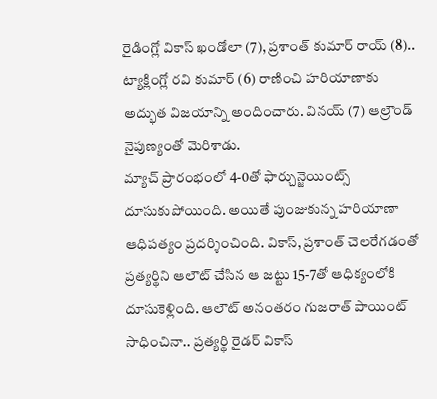రైడింగ్లో వికాస్ ఖండోలా (7), ప్రశాంత్ కుమార్ రాయ్ (8).. ట్యాక్లింగ్లో రవి కుమార్ (6) రాణించి హరియాణాకు అద్భుత విజయాన్ని అందించారు. వినయ్ (7) ఆల్రౌండ్ నైపుణ్యంతో మెరిశాడు.
మ్యాచ్ ప్రారంభంలో 4-0తో ఫార్చున్జెయింట్స్ దూసుకుపోయింది. అయితే పుంజుకున్న హరియాణా ఆధిపత్యం ప్రదర్శించింది. వికాస్, ప్రశాంత్ చెలరేగడంతో ప్రత్యర్థిని ఆలౌట్ చేసిన ఆ జట్టు 15-7తో ఆధిక్యంలోకి దూసుకెళ్లింది. ఆలౌట్ అనంతరం గుజరాత్ పాయింట్ సాధించినా.. ప్రత్యర్థి రైడర్ వికాస్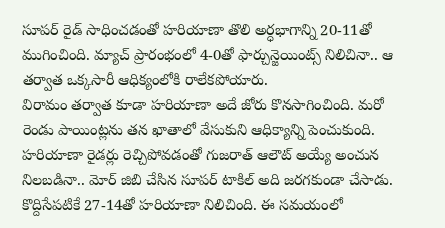సూపర్ రైడ్ సాధించడంతో హరియాణా తొలి అర్ధభాగాన్ని 20-11తో ముగించింది. మ్యాచ్ ప్రారంభంలో 4-0తో ఫార్చున్జెయింట్స్ నిలిచినా.. ఆ తర్వాత ఒక్కసారీ ఆధిక్యంలోకి రాలేకపోయారు.
విరామం తర్వాత కూడా హరియాణా అదే జోరు కొనసాగించింది. మరో రెండు పాయింట్లను తన ఖాతాలో వేసుకుని ఆధిక్యాన్ని పెంచుకుంది. హరియాణా రైడర్లు రెచ్చిపోవడంతో గుజరాత్ ఆలౌట్ అయ్యే అంచున నిలబడినా.. మోర్ జిబి చేసిన సూపర్ టాకిల్ అది జరగకుండా చేసాడు. కొద్దిసేపటికే 27-14తో హరియాణా నిలిచింది. ఈ సమయంలో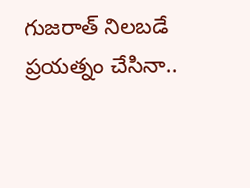గుజరాత్ నిలబడే ప్రయత్నం చేసినా..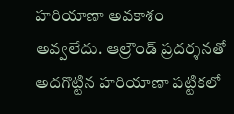హరియాణా అవకాశం అవ్వలేదు. ఆల్రౌండ్ ప్రదర్శనతో అదగొట్టిన హరియాణా పట్టికలో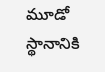మూడో స్థానానికి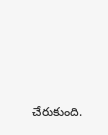చేరుకుంది.